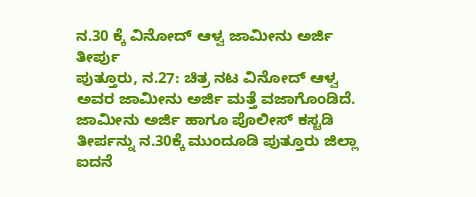ನ.30 ಕ್ಕೆ ವಿನೋದ್ ಆಳ್ವ ಜಾಮೀನು ಅರ್ಜಿ ತೀರ್ಪು
ಪುತ್ತೂರು, ನ.27: ಚಿತ್ರ ನಟ ವಿನೋದ್ ಆಳ್ವ ಅವರ ಜಾಮೀನು ಅರ್ಜಿ ಮತ್ತೆ ವಜಾಗೊಂಡಿದೆ. ಜಾಮೀನು ಅರ್ಜಿ ಹಾಗೂ ಪೊಲೀಸ್ ಕಸ್ಟಡಿ ತೀರ್ಪನ್ನು ನ.30ಕ್ಕೆ ಮುಂದೂಡಿ ಪುತ್ತೂರು ಜಿಲ್ಲಾ ಐದನೆ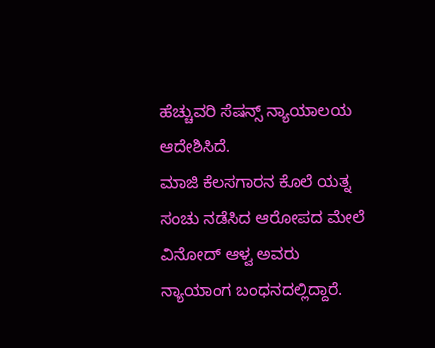ಹೆಚ್ಚುವರಿ ಸೆಷನ್ಸ್ ನ್ಯಾಯಾಲಯ ಆದೇಶಿಸಿದೆ.
ಮಾಜಿ ಕೆಲಸಗಾರನ ಕೊಲೆ ಯತ್ನ ಸಂಚು ನಡೆಸಿದ ಆರೋಪದ ಮೇಲೆ ವಿನೋದ್ ಆಳ್ವ ಅವರು ನ್ಯಾಯಾಂಗ ಬಂಧನದಲ್ಲಿದ್ದಾರೆ.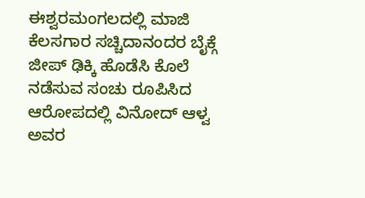ಈಶ್ವರಮಂಗಲದಲ್ಲಿ ಮಾಜಿ ಕೆಲಸಗಾರ ಸಚ್ಚಿದಾನಂದರ ಬೈಕ್ಗೆ ಜೀಪ್ ಢಿಕ್ಕಿ ಹೊಡೆಸಿ ಕೊಲೆ ನಡೆಸುವ ಸಂಚು ರೂಪಿಸಿದ ಆರೋಪದಲ್ಲಿ ವಿನೋದ್ ಆಳ್ವ ಅವರ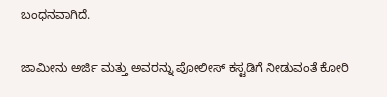ಬಂಧನವಾಗಿದೆ.

ಜಾಮೀನು ಅರ್ಜಿ ಮತ್ತು ಅವರನ್ನು ಪೋಲೀಸ್ ಕಸ್ಟಡಿಗೆ ನೀಡುವಂತೆ ಕೋರಿ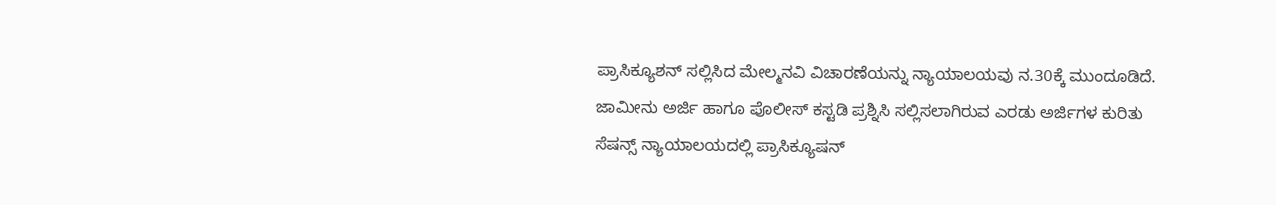ಪ್ರಾಸಿಕ್ಯೂಶನ್ ಸಲ್ಲಿಸಿದ ಮೇಲ್ಮನವಿ ವಿಚಾರಣೆಯನ್ನು ನ್ಯಾಯಾಲಯವು ನ.30ಕ್ಕೆ ಮುಂದೂಡಿದೆ.
ಜಾಮೀನು ಅರ್ಜಿ ಹಾಗೂ ಪೊಲೀಸ್ ಕಸ್ಟಡಿ ಪ್ರಶ್ನಿಸಿ ಸಲ್ಲಿಸಲಾಗಿರುವ ಎರಡು ಅರ್ಜಿಗಳ ಕುರಿತು ಸೆಷನ್ಸ್ ನ್ಯಾಯಾಲಯದಲ್ಲಿ ಪ್ರಾಸಿಕ್ಯೂಷನ್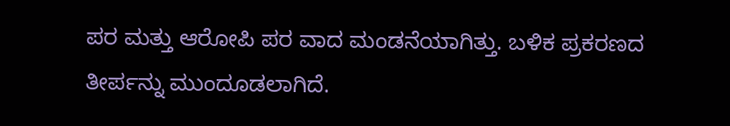ಪರ ಮತ್ತು ಆರೋಪಿ ಪರ ವಾದ ಮಂಡನೆಯಾಗಿತ್ತು. ಬಳಿಕ ಪ್ರಕರಣದ ತೀರ್ಪನ್ನು ಮುಂದೂಡಲಾಗಿದೆ.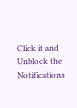Click it and Unblock the Notifications